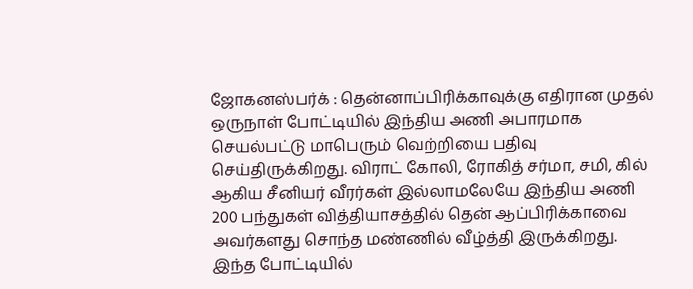ஜோகனஸ்பர்க் : தென்னாப்பிரிக்காவுக்கு எதிரான முதல் ஒருநாள் போட்டியில் இந்திய அணி அபாரமாக செயல்பட்டு மாபெரும் வெற்றியை பதிவு செய்திருக்கிறது. விராட் கோலி, ரோகித் சர்மா, சமி, கில் ஆகிய சீனியர் வீரர்கள் இல்லாமலேயே இந்திய அணி 200 பந்துகள் வித்தியாசத்தில் தென் ஆப்பிரிக்காவை அவர்களது சொந்த மண்ணில் வீழ்த்தி இருக்கிறது.
இந்த போட்டியில்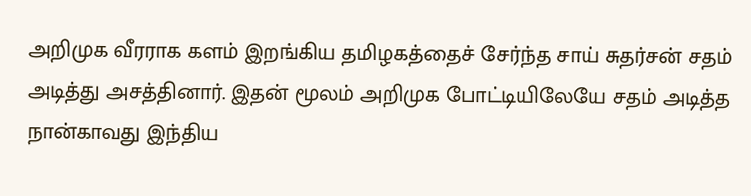அறிமுக வீரராக களம் இறங்கிய தமிழகத்தைச் சேர்ந்த சாய் சுதர்சன் சதம் அடித்து அசத்தினார். இதன் மூலம் அறிமுக போட்டியிலேயே சதம் அடித்த நான்காவது இந்திய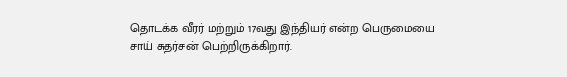தொடக்க வீரர் மற்றும் 17வது இந்தியர் என்ற பெருமையை சாய் சுதர்சன் பெற்றிருக்கிறார்.